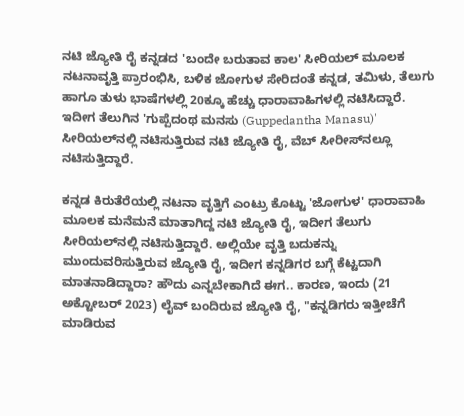ನಟಿ ಜ್ಯೋತಿ ರೈ ಕನ್ನಡದ 'ಬಂದೇ ಬರುತಾವ ಕಾಲ' ಸೀರಿಯಲ್ ಮೂಲಕ ನಟನಾವೃತ್ತಿ ಪ್ರಾರಂಭಿಸಿ, ಬಳಿಕ ಜೋಗುಳ ಸೇರಿದಂತೆ ಕನ್ನಡ, ತಮಿಳು, ತೆಲುಗು ಹಾಗೂ ತುಳು ಭಾಷೆಗಳಲ್ಲಿ 20ಕ್ಕೂ ಹೆಚ್ಚು ಧಾರಾವಾಹಿಗಳಲ್ಲಿ ನಟಿಸಿದ್ದಾರೆ. ಇದೀಗ ತೆಲುಗಿನ 'ಗುಪ್ಪೆದಂಥ ಮನಸು (Guppedantha Manasu)' ಸೀರಿಯಲ್‌ನಲ್ಲಿ ನಟಿಸುತ್ತಿರುವ ನಟಿ ಜ್ಯೋತಿ ರೈ, ವೆಬ್‌ ಸೀರೀಸ್‌ನಲ್ಲೂ ನಟಿಸುತ್ತಿದ್ದಾರೆ.

ಕನ್ನಡ ಕಿರುತೆರೆಯಲ್ಲಿ ನಟನಾ ವೃತ್ತಿಗೆ ಎಂಟ್ರು ಕೊಟ್ಟು 'ಜೋಗುಳ' ಧಾರಾವಾಹಿ ಮೂಲಕ ಮನೆಮನೆ ಮಾತಾಗಿದ್ದ ನಟಿ ಜ್ಯೋತಿ ರೈ, ಇದೀಗ ತೆಲುಗು ಸೀರಿಯಲ್‌ನಲ್ಲಿ ನಟಿಸುತ್ತಿದ್ದಾರೆ. ಅಲ್ಲಿಯೇ ವೃತ್ತಿ ಬದುಕನ್ನು ಮುಂದುವರಿಸುತ್ತಿರುವ ಜ್ಯೋತಿ ರೈ, ಇದೀಗ ಕನ್ನಡಿಗರ ಬಗ್ಗೆ ಕೆಟ್ಟದಾಗಿ ಮಾತನಾಡಿದ್ದಾರಾ? ಹೌದು ಎನ್ನಬೇಕಾಗಿದೆ ಈಗ.. ಕಾರಣ, ಇಂದು (21 ಅಕ್ಟೋಬರ್ 2023) ಲೈವ್ ಬಂದಿರುವ ಜ್ಯೋತಿ ರೈ, "ಕನ್ನಡಿಗರು ಇತ್ತೀಚೆಗೆ ಮಾಡಿರುವ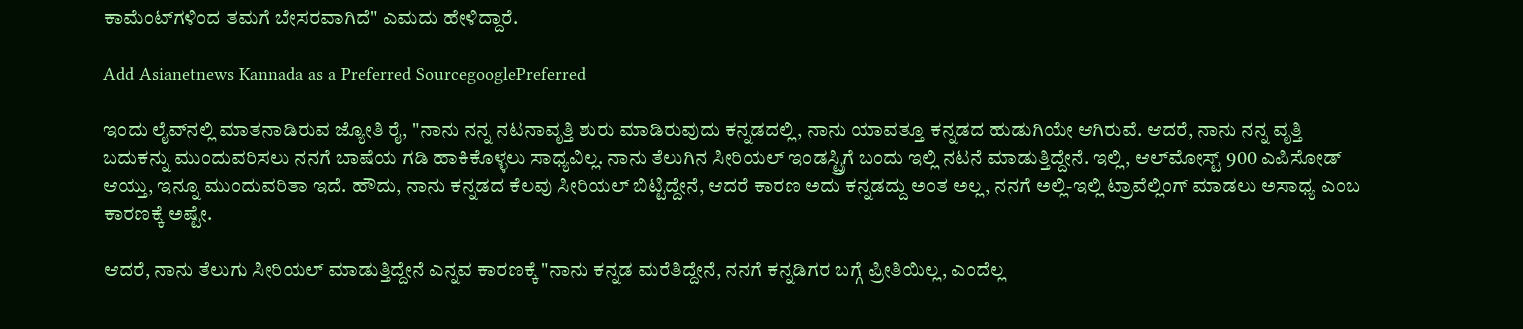ಕಾಮೆಂಟ್‌ಗಳಿಂದ ತಮಗೆ ಬೇಸರವಾಗಿದೆ" ಎಮದು ಹೇಳಿದ್ದಾರೆ.

Add Asianetnews Kannada as a Preferred SourcegooglePreferred

ಇಂದು ಲೈವ್‌ನಲ್ಲಿ ಮಾತನಾಡಿರುವ ಜ್ಯೋತಿ ರೈ, "ನಾನು ನನ್ನ ನಟನಾವೃತ್ತಿ ಶುರು ಮಾಡಿರುವುದು ಕನ್ನಡದಲ್ಲಿ, ನಾನು ಯಾವತ್ತೂ ಕನ್ನಡದ ಹುಡುಗಿಯೇ ಆಗಿರುವೆ. ಆದರೆ, ನಾನು ನನ್ನ ವೃತ್ತಿ ಬದುಕನ್ನು ಮುಂದುವರಿಸಲು ನನಗೆ ಬಾಷೆಯ ಗಡಿ ಹಾಕಿಕೊಳ್ಳಲು ಸಾಧ್ಯವಿಲ್ಲ. ನಾನು ತೆಲುಗಿನ ಸೀರಿಯಲ್ ಇಂಡಸ್ಟ್ರಿಗೆ ಬಂದು ಇಲ್ಲಿ ನಟನೆ ಮಾಡುತ್ತಿದ್ದೇನೆ. ಇಲ್ಲಿ, ಆಲ್‌ಮೋಸ್ಟ್ 900 ಎಪಿಸೋಡ್ ಆಯ್ತು, ಇನ್ನೂ ಮುಂದುವರಿತಾ ಇದೆ. ಹೌದು, ನಾನು ಕನ್ನಡದ ಕೆಲವು ಸೀರಿಯಲ್ ಬಿಟ್ಟಿದ್ದೇನೆ, ಆದರೆ ಕಾರಣ ಅದು ಕನ್ನಡದ್ದು ಅಂತ ಅಲ್ಲ, ನನಗೆ ಅಲ್ಲಿ-ಇಲ್ಲಿ ಟ್ರಾವೆಲ್ಲಿಂಗ್ ಮಾಡಲು ಅಸಾಧ್ಯ ಎಂಬ ಕಾರಣಕ್ಕೆ ಅಷ್ಟೇ.

ಆದರೆ, ನಾನು ತೆಲುಗು ಸೀರಿಯಲ್ ಮಾಡುತ್ತಿದ್ದೇನೆ ಎನ್ನವ ಕಾರಣಕ್ಕೆ "ನಾನು ಕನ್ನಡ ಮರೆತಿದ್ದೇನೆ, ನನಗೆ ಕನ್ನಡಿಗರ ಬಗ್ಗೆ ಪ್ರೀತಿಯಿಲ್ಲ, ಎಂದೆಲ್ಲ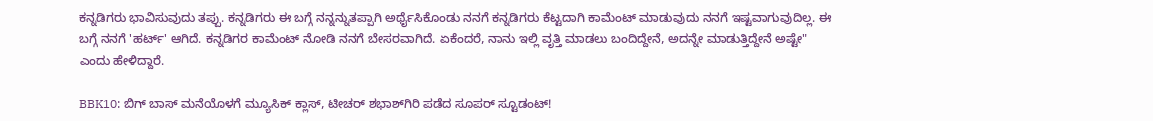ಕನ್ನಡಿಗರು ಭಾವಿಸುವುದು ತಪ್ಪು. ಕನ್ನಡಿಗರು ಈ ಬಗ್ಗೆ ನನ್ನನ್ನುತಪ್ಪಾಗಿ ಅರ್ಥೈಸಿಕೊಂಡು ನನಗೆ ಕನ್ನಡಿಗರು ಕೆಟ್ಟದಾಗಿ ಕಾಮೆಂಟ್ ಮಾಡುವುದು ನನಗೆ ಇಷ್ಟವಾಗುವುದಿಲ್ಲ. ಈ ಬಗ್ಗೆ ನನಗೆ 'ಹರ್ಟ್‌' ಆಗಿದೆ. ಕನ್ನಡಿಗರ ಕಾಮೆಂಟ್ ನೋಡಿ ನನಗೆ ಬೇಸರವಾಗಿದೆ. ಏಕೆಂದರೆ, ನಾನು ಇಲ್ಲಿ ವೃತ್ತಿ ಮಾಡಲು ಬಂದಿದ್ದೇನೆ, ಅದನ್ನೇ ಮಾಡುತ್ತಿದ್ದೇನೆ ಅಷ್ಟೇ" ಎಂದು ಹೇಳಿದ್ದಾರೆ.

BBK10: ಬಿಗ್ ಬಾಸ್ ಮನೆಯೊಳಗೆ ಮ್ಯೂಸಿಕ್ ಕ್ಲಾಸ್, ಟೀಚರ್ ಶಭಾಶ್‌ಗಿರಿ ಪಡೆದ ಸೂಪರ್ ಸ್ಟೂಡಂಟ್!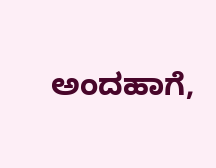ಅಂದಹಾಗೆ,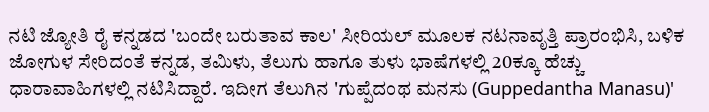ನಟಿ ಜ್ಯೋತಿ ರೈ ಕನ್ನಡದ 'ಬಂದೇ ಬರುತಾವ ಕಾಲ' ಸೀರಿಯಲ್ ಮೂಲಕ ನಟನಾವೃತ್ತಿ ಪ್ರಾರಂಭಿಸಿ, ಬಳಿಕ ಜೋಗುಳ ಸೇರಿದಂತೆ ಕನ್ನಡ, ತಮಿಳು, ತೆಲುಗು ಹಾಗೂ ತುಳು ಭಾಷೆಗಳಲ್ಲಿ 20ಕ್ಕೂ ಹೆಚ್ಚು ಧಾರಾವಾಹಿಗಳಲ್ಲಿ ನಟಿಸಿದ್ದಾರೆ. ಇದೀಗ ತೆಲುಗಿನ 'ಗುಪ್ಪೆದಂಥ ಮನಸು (Guppedantha Manasu)'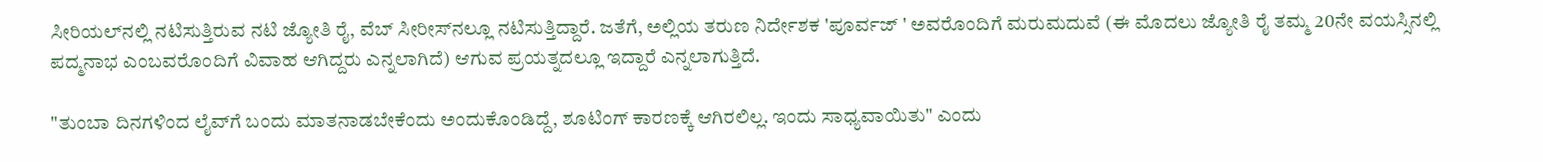ಸೀರಿಯಲ್‌ನಲ್ಲಿ ನಟಿಸುತ್ತಿರುವ ನಟಿ ಜ್ಯೋತಿ ರೈ, ವೆಬ್‌ ಸೀರೀಸ್‌ನಲ್ಲೂ ನಟಿಸುತ್ತಿದ್ದಾರೆ. ಜತೆಗೆ, ಅಲ್ಲಿಯ ತರುಣ ನಿರ್ದೇಶಕ 'ಪೂರ್ವಜ್ ' ಅವರೊಂದಿಗೆ ಮರುಮದುವೆ (ಈ ಮೊದಲು ಜ್ಯೋತಿ ರೈ ತಮ್ಮ 20ನೇ ವಯಸ್ಸಿನಲ್ಲಿ ಪದ್ಮನಾಭ ಎಂಬವರೊಂದಿಗೆ ವಿವಾಹ ಆಗಿದ್ದರು ಎನ್ನಲಾಗಿದೆ) ಆಗುವ ಪ್ರಯತ್ನದಲ್ಲೂ ಇದ್ದಾರೆ ಎನ್ನಲಾಗುತ್ತಿದೆ.

"ತುಂಬಾ ದಿನಗಳಿಂದ ಲೈವ್‌ಗೆ ಬಂದು ಮಾತನಾಡಬೇಕೆಂದು ಅಂದುಕೊಂಡಿದ್ದೆ, ಶೂಟಿಂಗ್ ಕಾರಣಕ್ಕೆ ಆಗಿರಲಿಲ್ಲ. ಇಂದು ಸಾಧ್ಯವಾಯಿತು" ಎಂದು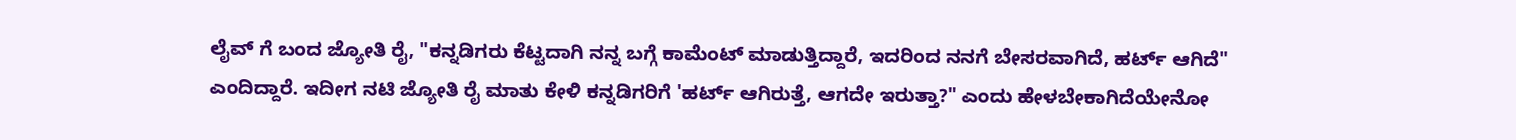ಲೈವ್‌ ಗೆ ಬಂದ ಜ್ಯೋತಿ ರೈ, "ಕನ್ನಡಿಗರು ಕೆಟ್ಟದಾಗಿ ನನ್ನ ಬಗ್ಗೆ ಕಾಮೆಂಟ್ ಮಾಡುತ್ತಿದ್ದಾರೆ, ಇದರಿಂದ ನನಗೆ ಬೇಸರವಾಗಿದೆ, ಹರ್ಟ್ ಆಗಿದೆ" ಎಂದಿದ್ದಾರೆ. ಇದೀಗ ನಟಿ ಜ್ಯೋತಿ ರೈ ಮಾತು ಕೇಳಿ ಕನ್ನಡಿಗರಿಗೆ 'ಹರ್ಟ್ ಆಗಿರುತ್ತೆ, ಆಗದೇ ಇರುತ್ತಾ?" ಎಂದು ಹೇಳಬೇಕಾಗಿದೆಯೇನೋ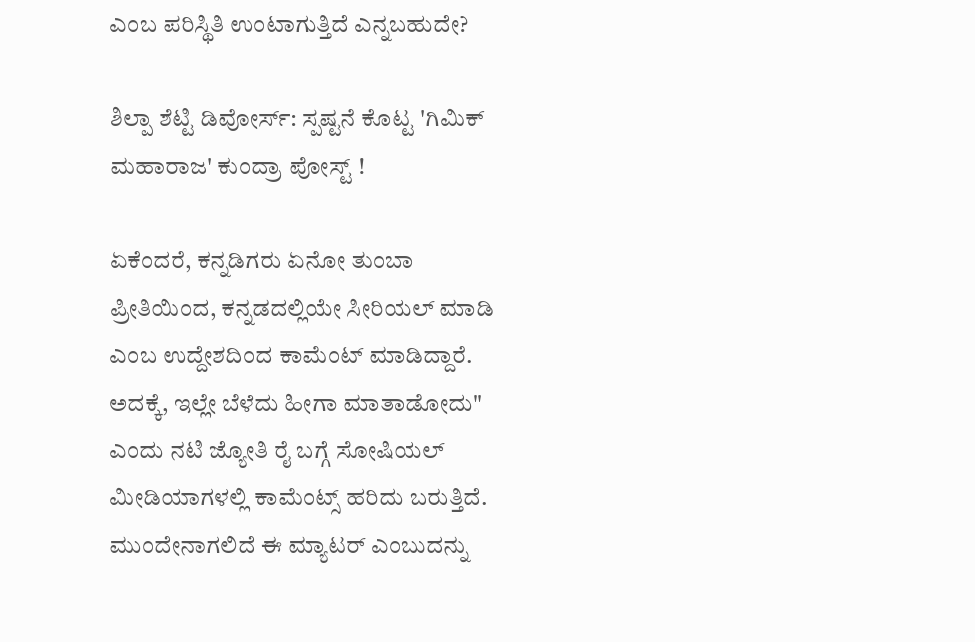ಎಂಬ ಪರಿಸ್ಥಿತಿ ಉಂಟಾಗುತ್ತಿದೆ ಎನ್ನಬಹುದೇ?

ಶಿಲ್ಪಾ ಶೆಟ್ಟಿ ಡಿವೋರ್ಸ್‌: ಸ್ಪಷ್ಟನೆ ಕೊಟ್ಟ 'ಗಿಮಿಕ್ ಮಹಾರಾಜ' ಕುಂದ್ರಾ ಪೋಸ್ಟ್ !

ಏಕೆಂದರೆ, ಕನ್ನಡಿಗರು ಏನೋ ತುಂಬಾ ಪ್ರೀತಿಯಿಂದ, ಕನ್ನಡದಲ್ಲಿಯೇ ಸೀರಿಯಲ್ ಮಾಡಿ ಎಂಬ ಉದ್ದೇಶದಿಂದ ಕಾಮೆಂಟ್ ಮಾಡಿದ್ದಾರೆ. ಅದಕ್ಕೆ, ಇಲ್ಲೇ ಬೆಳೆದು ಹೀಗಾ ಮಾತಾಡೋದು" ಎಂದು ನಟಿ ಜ್ಯೋತಿ ರೈ ಬಗ್ಗೆ ಸೋಷಿಯಲ್ ಮೀಡಿಯಾಗಳಲ್ಲಿ ಕಾಮೆಂಟ್ಸ್‌ ಹರಿದು ಬರುತ್ತಿದೆ. ಮುಂದೇನಾಗಲಿದೆ ಈ ಮ್ಯಾಟರ್ ಎಂಬುದನ್ನು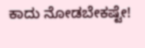ಕಾದು ನೋಡಬೇಕಷ್ಟೇ!